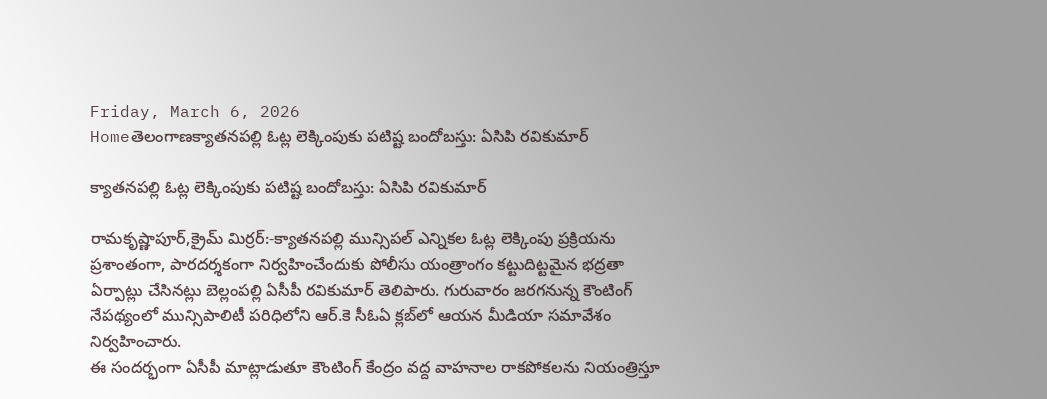Friday, March 6, 2026
Homeతెలంగాణక్యాతనపల్లి ఓట్ల లెక్కింపుకు పటిష్ట బందోబస్తు: ఏసిపి రవికుమార్

క్యాతనపల్లి ఓట్ల లెక్కింపుకు పటిష్ట బందోబస్తు: ఏసిపి రవికుమార్

రామకృష్ణాపూర్,క్రైమ్ మిర్రర్:-క్యాతనపల్లి మున్సిపల్ ఎన్నికల ఓట్ల లెక్కింపు ప్రక్రియను ప్రశాంతంగా, పారదర్శకంగా నిర్వహించేందుకు పోలీసు యంత్రాంగం కట్టుదిట్టమైన భద్రతా ఏర్పాట్లు చేసినట్లు బెల్లంపల్లి ఏసీపీ రవికుమార్ తెలిపారు. గురువారం జరగనున్న కౌంటింగ్ నేపథ్యంలో మున్సిపాలిటీ పరిధిలోని ఆర్‌.కె సీఓఏ క్లబ్‌లో ఆయన మీడియా సమావేశం నిర్వహించారు.
ఈ సందర్భంగా ఏసీపీ మాట్లాడుతూ కౌంటింగ్ కేంద్రం వద్ద వాహనాల రాకపోకలను నియంత్రిస్తూ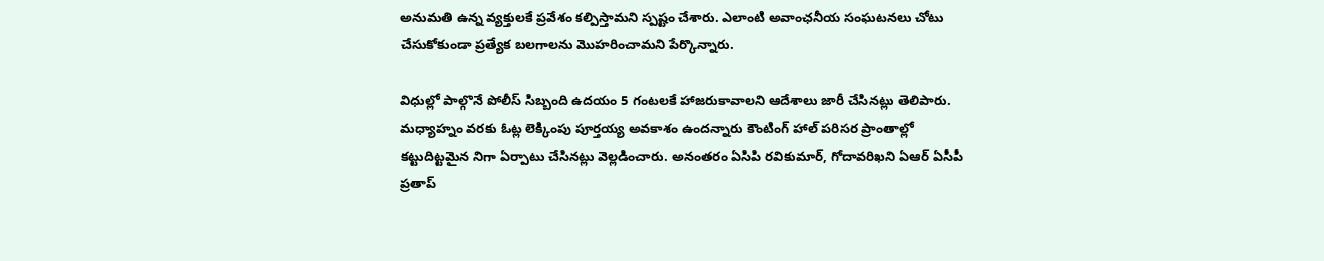అనుమతి ఉన్న వ్యక్తులకే ప్రవేశం కల్పిస్తామని స్పష్టం చేశారు. ఎలాంటి అవాంఛనీయ సంఘటనలు చోటు చేసుకోకుండా ప్రత్యేక బలగాలను మొహరించామని పేర్కొన్నారు.

విధుల్లో పాల్గొనే పోలీస్ సిబ్బంది ఉదయం 5 గంటలకే హాజరుకావాలని ఆదేశాలు జారీ చేసినట్లు తెలిపారు. మధ్యాహ్నం వరకు ఓట్ల లెక్కింపు పూర్తయ్య అవకాశం ఉందన్నారు కౌంటింగ్ హాల్ పరిసర ప్రాంతాల్లో కట్టుదిట్టమైన నిగా ఏర్పాటు చేసినట్లు వెల్లడించారు. అనంతరం ఏసిపి రవికుమార్, గోదావరిఖని ఏఆర్ ఏసీపీ ప్రతాప్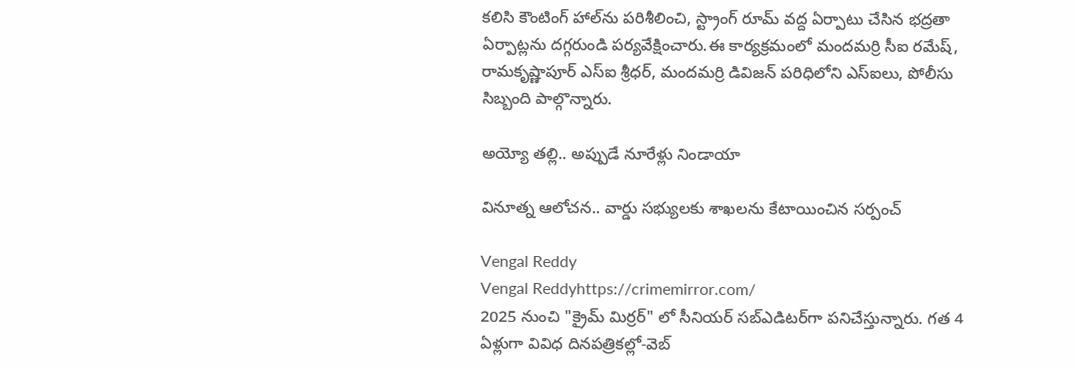కలిసి కౌంటింగ్ హాల్‌ను పరిశీలించి, స్ట్రాంగ్ రూమ్ వద్ద ఏర్పాటు చేసిన భద్రతా ఏర్పాట్లను దగ్గరుండి పర్యవేక్షించారు.ఈ కార్యక్రమంలో మందమర్రి సీఐ రమేష్, రామకృష్ణాపూర్ ఎస్‌ఐ శ్రీధర్, మందమర్రి డివిజన్ పరిధిలోని ఎస్‌ఐలు, పోలీసు సిబ్బంది పాల్గొన్నారు.

అయ్యో తల్లి.. అప్పుడే నూరేళ్లు నిండాయా

వినూత్న ఆలోచన.. వార్డు సభ్యులకు శాఖలను కేటాయించిన సర్పంచ్

Vengal Reddy
Vengal Reddyhttps://crimemirror.com/
2025 నుంచి "క్రైమ్ మిర్రర్" లో సీనియర్ సబ్‌ఎడిటర్‌గా పనిచేస్తున్నారు. గత 4 ఏళ్లుగా వివిధ దినపత్రికల్లో-వెబ్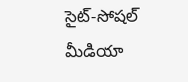సైట్-సోషల్ మీడియా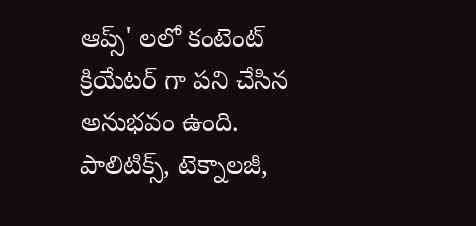ఆప్స్' లలో కంటెంట్ క్రియేటర్ గా పని చేసిన అనుభవం ఉంది. పాలిటిక్స్‌, టెక్నాలజీ,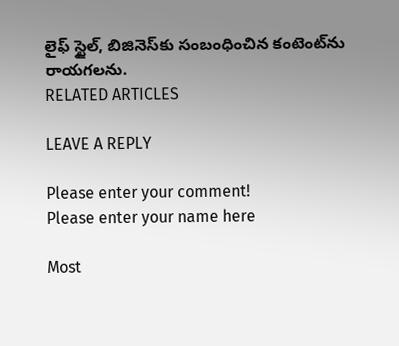లైఫ్‌ స్టైల్‌, బిజినెస్‌కు సంబంధించిన కంటెంట్‌ను రాయగలను.
RELATED ARTICLES

LEAVE A REPLY

Please enter your comment!
Please enter your name here

Most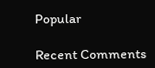Popular

Recent Comments